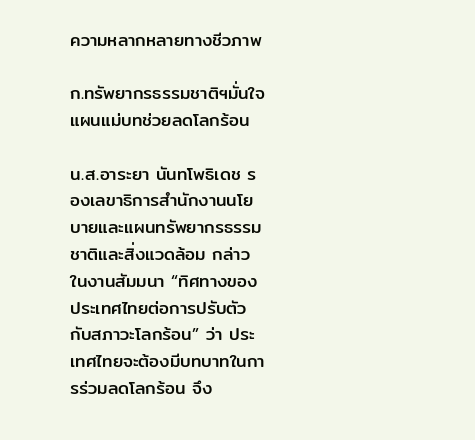ความหลากหลายทางชีวภาพ

ก.ทรัพยากรธรรมชาติฯมั่นใจแผนแม่บทช่วยลดโลกร้อน

น.ส.อาระยา นันทโพธิเดช รองเลขาธิการสำนักงานนโยบายและแผนทรัพยากรธรรมชาติและสิ่งแวดล้อม กล่าวในงานสัมมนา “ทิศทางของประเทศไทยต่อการปรับตัวกับสภาวะโลกร้อน” ว่า ประเทศไทยจะต้องมีบทบาทในการร่วมลดโลกร้อน จึง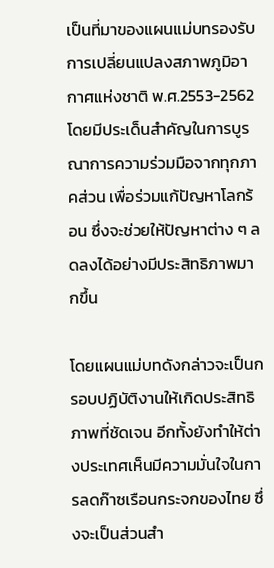เป็นที่มาของแผนแม่บทรองรับการเปลี่ยนแปลงสภาพภูมิอากาศแห่งชาติ พ.ศ.2553-2562 โดยมีประเด็นสำคัญในการบูรณาการความร่วมมือจากทุกภาคส่วน เพื่อร่วมแก้ปัญหาโลกร้อน ซึ่งจะช่วยให้ปัญหาต่าง ๆ ลดลงได้อย่างมีประสิทธิภาพมากขึ้น

โดยแผนแม่บทดังกล่าวจะเป็นกรอบปฏิบัติงานให้เกิดประสิทธิภาพที่ชัดเจน อีกทั้งยังทำให้ต่างประเทศเห็นมีความมั่นใจในการลดก๊าซเรือนกระจกของไทย ซึ่งจะเป็นส่วนสำ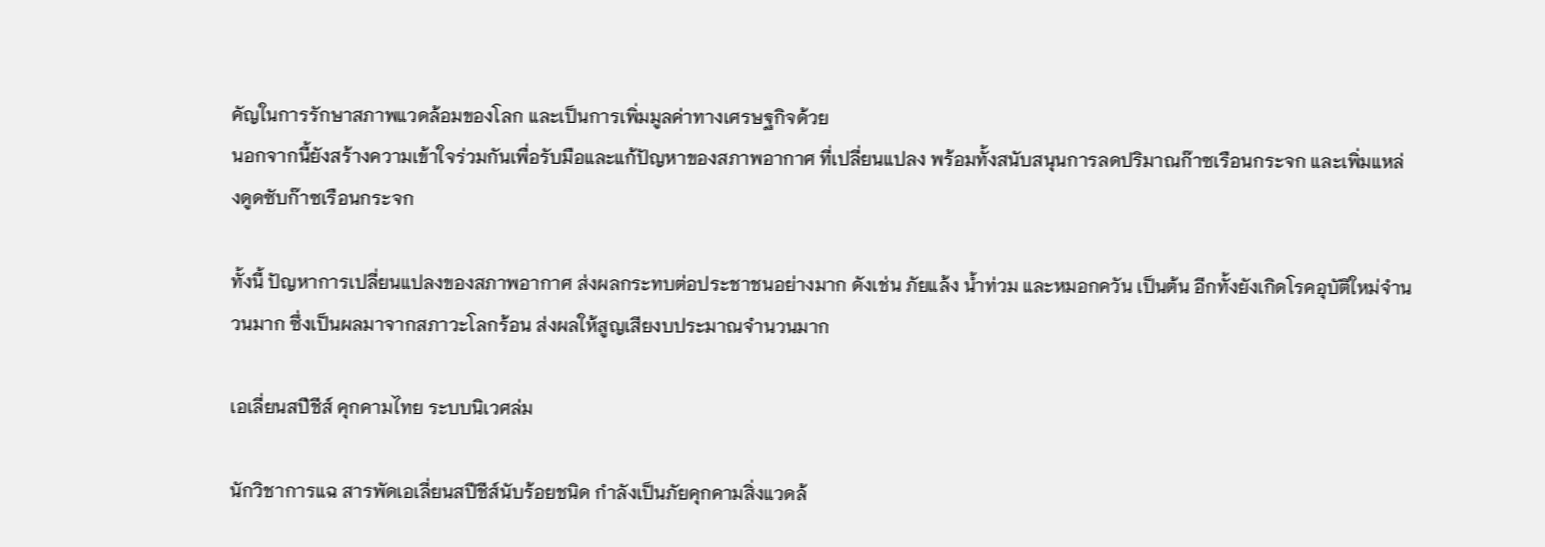คัญในการรักษาสภาพแวดล้อมของโลก และเป็นการเพิ่มมูลค่าทางเศรษฐกิจด้วย
นอกจากนี้ยังสร้างความเข้าใจร่วมกันเพื่อรับมือและแก้ปัญหาของสภาพอากาศ ที่เปลี่ยนแปลง พร้อมทั้งสนับสนุนการลดปริมาณก๊าซเรือนกระจก และเพิ่มแหล่งดูดซับก๊าซเรือนกระจก

ทั้งนี้ ปัญหาการเปลี่ยนแปลงของสภาพอากาศ ส่งผลกระทบต่อประชาชนอย่างมาก ดังเช่น ภัยแล้ง น้ำท่วม และหมอกควัน เป็นต้น อีกทั้งยังเกิดโรคอุบัติใหม่จำนวนมาก ซึ่งเป็นผลมาจากสภาวะโลกร้อน ส่งผลให้สูญเสียงบประมาณจำนวนมาก

เอเลี่ยนสปีชีส์ คุกคามไทย ระบบนิเวศล่ม

นักวิชาการแฉ สารพัดเอเลี่ยนสปีชีส์นับร้อยชนิด กำลังเป็นภัยคุกคามสิ่งแวดล้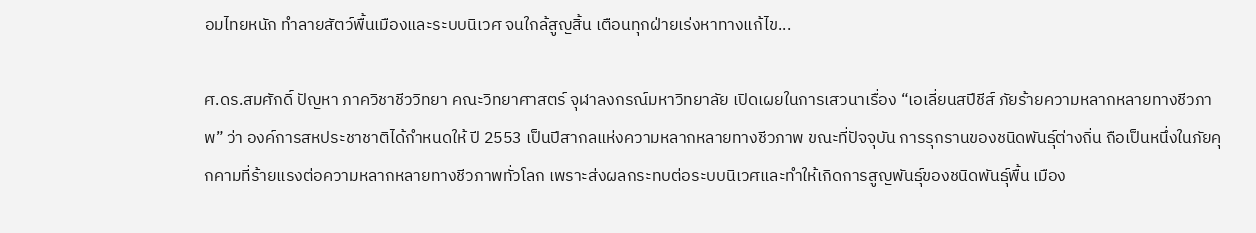อมไทยหนัก ทำลายสัตว์พื้นเมืองและระบบนิเวศ จนใกล้สูญสิ้น เตือนทุกฝ่ายเร่งหาทางแก้ไข...

ศ.ดร.สมศักดิ์ ปัญหา ภาควิชาชีววิทยา คณะวิทยาศาสตร์ จุฬาลงกรณ์มหาวิทยาลัย เปิดเผยในการเสวนาเรื่อง “เอเลี่ยนสปีชีส์ ภัยร้ายความหลากหลายทางชีวภาพ” ว่า องค์การสหประชาชาติได้กำหนดให้ ปี 2553 เป็นปีสากลแห่งความหลากหลายทางชีวภาพ ขณะที่ปัจจุบัน การรุกรานของชนิดพันธุ์ต่างถิ่น ถือเป็นหนึ่งในภัยคุกคามที่ร้ายแรงต่อความหลากหลายทางชีวภาพทั่วโลก เพราะส่งผลกระทบต่อระบบนิเวศและทำให้เกิดการสูญพันธุ์ของชนิดพันธุ์พื้น เมือง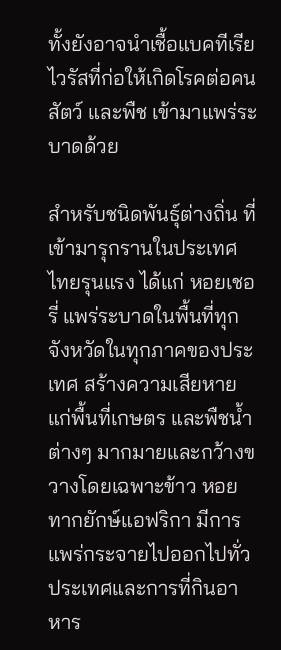ทั้งยังอาจนำเชื้อแบคทีเรีย ไวรัสที่ก่อให้เกิดโรคต่อคน สัตว์ และพืช เข้ามาแพร่ระบาดด้วย

สำหรับชนิดพันธุ์ต่างถิ่น ที่เข้ามารุกรานในประเทศไทยรุนแรง ได้แก่ หอยเชอรี่ แพร่ระบาดในพื้นที่ทุกจังหวัดในทุกภาคของประเทศ สร้างความเสียหายแก่พื้นที่เกษตร และพืชน้ำต่างๆ มากมายและกว้างขวางโดยเฉพาะข้าว หอยทากยักษ์แอฟริกา มีการแพร่กระจายไปออกไปทั่วประเทศและการที่กินอาหาร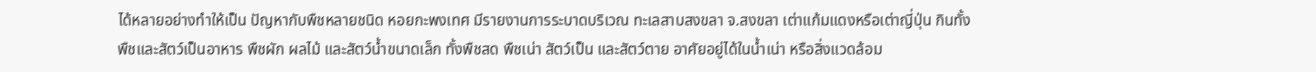ได้หลายอย่างทำให้เป็น ปัญหากับพืชหลายชนิด หอยกะพงเทศ มีรายงานการระบาดบริเวณ ทะเลสาบสงขลา จ.สงขลา เต่าแก้มแดงหรือเต่าญี่ปุ่น กินทั้งพืชและสัตว์เป็นอาหาร พืชผัก ผลไม้ และสัตว์น้ำขนาดเล็ก ทั้งพืชสด พืชเน่า สัตว์เป็น และสัตว์ตาย อาศัยอยู่ได้ในน้ำเน่า หรือสิ่งแวดล้อม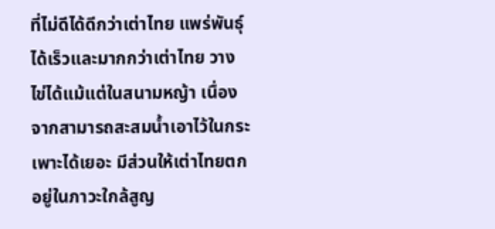ที่ไม่ดีได้ดีกว่าเต่าไทย แพร่พันธุ์ได้เร็วและมากกว่าเต่าไทย วางไข่ได้แม้แต่ในสนามหญ้า เนื่องจากสามารถสะสมน้ำเอาไว้ในกระเพาะได้เยอะ มีส่วนให้เต่าไทยตกอยู่ในภาวะใกล้สูญ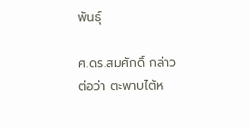พันธุ์

ศ.ดร.สมศักดิ์ กล่าวต่อว่า ตะพาบไต้ห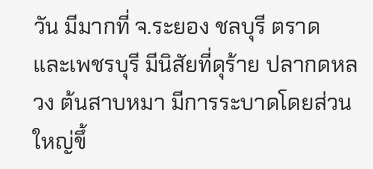วัน มีมากที่ จ.ระยอง ชลบุรี ตราด และเพชรบุรี มีนิสัยที่ดุร้าย ปลากดหลวง ต้นสาบหมา มีการระบาดโดยส่วนใหญ่ขึ้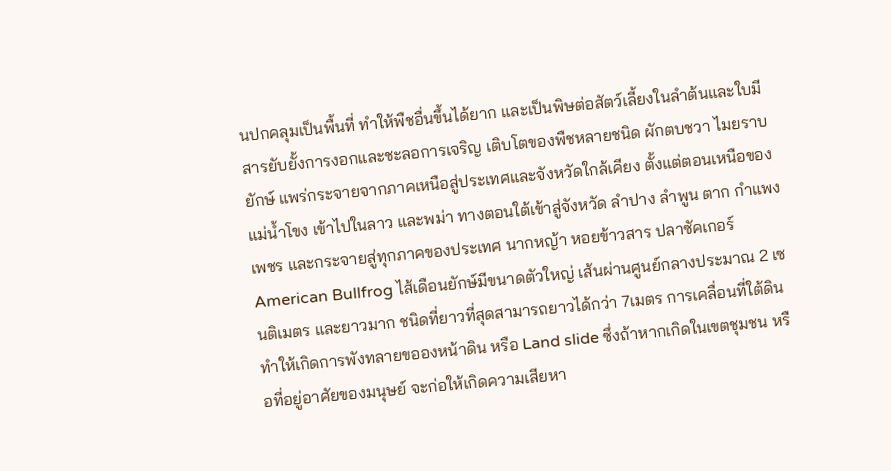นปกคลุมเป็นพื้นที่ ทำให้พืชอื่นขึ้นได้ยาก และเป็นพิษต่อสัตว์เลี้ยงในลำต้นและใบมีสารยับยั้งการงอกและชะลอการเจริญ เติบโตของพืชหลายชนิด ผักตบชวา ไมยราบยักษ์ แพร่กระจายจากภาคเหนือสู่ประเทศและจังหวัดใกล้เคียง ตั้งแต่ตอนเหนือของแม่น้ำโขง เข้าไปในลาว และพม่า ทางตอนใต้เข้าสู่จังหวัด ลำปาง ลำพูน ตาก กำแพงเพชร และกระจายสู่ทุกภาคของประเทศ นากหญ้า หอยข้าวสาร ปลาซัคเกอร์ American Bullfrog ไส้เดือนยักษ์มีขนาดตัวใหญ่ เส้นผ่านศูนย์กลางประมาณ 2 เซนติเมตร และยาวมาก ชนิดที่ยาวที่สุดสามารถยาวได้กว่า 7เมตร การเคลื่อนที่ใต้ดินทำให้เกิดการพังทลายขอองหน้าดิน หรือ Land slide ซึ่งถ้าหากเกิดในเขตชุมชน หรือที่อยู่อาศัยของมนุษย์ จะก่อให้เกิดความเสียหา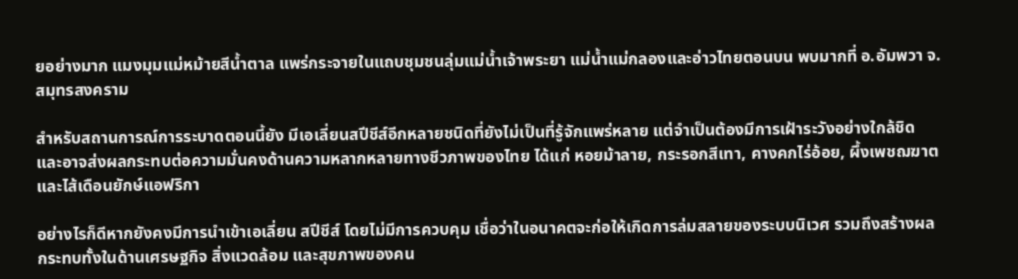ยอย่างมาก แมงมุมแม่หม้ายสีน้ำตาล แพร่กระจายในแถบชุมชนลุ่มแม่น้ำเจ้าพระยา แม่น้ำแม่กลองและอ่าวไทยตอนบน พบมากที่ อ.อัมพวา จ.สมุทรสงคราม

สำหรับสถานการณ์การระบาดตอนนี้ยัง มีเอเลี่ยนสปีชีส์อีกหลายชนิดที่ยังไม่เป็นที่รู้จักแพร่หลาย แต่จำเป็นต้องมีการเฝ้าระวังอย่างใกล้ชิด และอาจส่งผลกระทบต่อความมั่นคงด้านความหลากหลายทางชีวภาพของไทย ได้แก่ หอยม้าลาย, กระรอกสีเทา, คางคกไร่อ้อย, ผึ้งเพชฌฆาต และไส้เดือนยักษ์แอฟริกา

อย่างไรก็ดีหากยังคงมีการนำเข้าเอเลี่ยน สปีชีส์ โดยไม่มีการควบคุม เชื่อว่าในอนาคตจะก่อให้เกิดการล่มสลายของระบบนิเวศ รวมถึงสร้างผลกระทบทั้งในด้านเศรษฐกิจ สิ่งแวดล้อม และสุขภาพของคน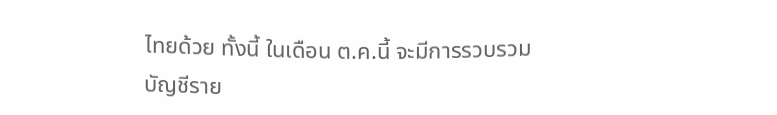ไทยด้วย ทั้งนี้ ในเดือน ต.ค.นี้ จะมีการรวบรวมบัญชีราย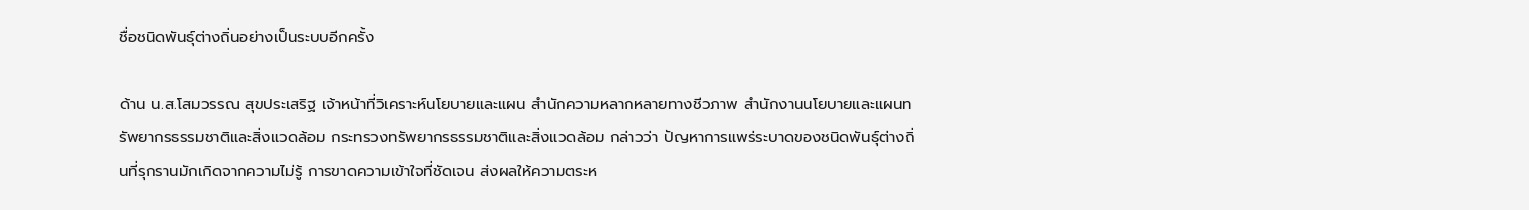ชื่อชนิดพันธุ์ต่างถิ่นอย่างเป็นระบบอีกครั้ง

ด้าน น.ส.โสมวรรณ สุขประเสริฐ เจ้าหน้าที่วิเคราะห์นโยบายและแผน สำนักความหลากหลายทางชีวภาพ สำนักงานนโยบายและแผนทรัพยากรธรรมชาติและสิ่งแวดล้อม กระทรวงทรัพยากรธรรมชาติและสิ่งแวดล้อม กล่าวว่า ปัญหาการแพร่ระบาดของชนิดพันธุ์ต่างถิ่นที่รุกรานมักเกิดจากความไม่รู้ การขาดความเข้าใจที่ชัดเจน ส่งผลให้ความตระห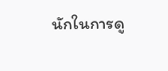นักในการดู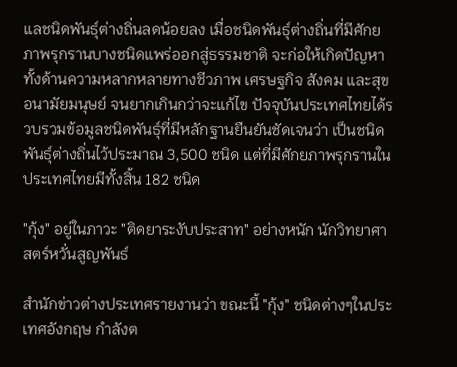แลชนิดพันธุ์ต่างถิ่นลดน้อยลง เมื่อชนิดพันธุ์ต่างถิ่นที่มีศักยภาพรุกรานบางชนิดแพร่ออกสู่ธรรมชาติ จะก่อให้เกิดปัญหาทั้งด้านความหลากหลายทางชีวภาพ เศรษฐกิจ สังคม และสุขอนามัยมนุษย์ จนยากเกินกว่าจะแก้ไข ปัจจุบันประเทศไทยได้รวบรวมข้อมูลชนิดพันธุ์ที่มีหลักฐานยืนยันชัดเจนว่า เป็นชนิดพันธุ์ต่างถิ่นไว้ประมาณ 3,500 ชนิด แต่ที่มีศักยภาพรุกรานในประเทศไทยมีทั้งสิ้น 182 ชนิด

"กุ้ง" อยู่ในภาวะ "ติดยาระงับประสาท" อย่างหนัก นักวิทยาศาสตร์หวั่นสูญพันธ์

สำนักข่าวต่างประเทศรายงานว่า ขณะนี้ "กุ้ง" ชนิดต่างๆในประเทศอังกฤษ กำลังต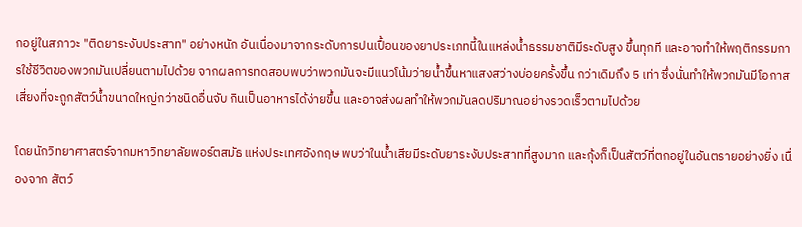กอยู่ในสภาวะ "ติดยาระงับประสาท" อย่างหนัก อันเนื่องมาจากระดับการปนเปื้อนของยาประเภทนี้ในแหล่งน้ำธรรมชาติมีระดับสูง ขึ้นทุกที และอาจทำให้พฤติกรรมการใช้ชีวิตของพวกมันเปลี่ยนตามไปด้วย จากผลการทดสอบพบว่าพวกมันจะมีแนวโน้มว่ายน้ำขึ้นหาแสงสว่างบ่อยครั้งขึ้น กว่าเดิมถึง 5 เท่า ซึ่งนั่นทำให้พวกมันมีโอกาสเสี่ยงที่จะถูกสัตว์น้ำขนาดใหญ่กว่าชนิดอื่นจับ กินเป็นอาหารได้ง่ายขึ้น และอาจส่งผลทำให้พวกมันลดปริมาณอย่างรวดเร็วตามไปด้วย

โดยนักวิทยาศาสตร์จากมหาวิทยาลัยพอร์ตสมัธ แห่งประเทศอังกฤษ พบว่าในน้ำเสียมีระดับยาระงับประสาทที่สูงมาก และกุ้งก็เป็นสัตว์ที่ตกอยู่ในอันตรายอย่างยิ่ง เนื่องจาก สัตว์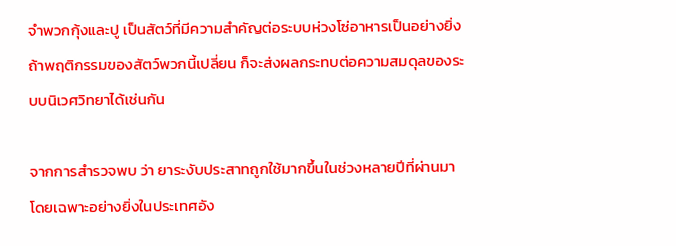จำพวกกุ้งและปู เป็นสัตว์ที่มีความสำคัญต่อระบบห่วงโซ่อาหารเป็นอย่างยิ่ง ถ้าพฤติกรรมของสัตว์พวกนี้เปลี่ยน ก็จะส่งผลกระทบต่อความสมดุลของระบบนิเวศวิทยาได้เช่นกัน

จากการสำรวจพบ ว่า ยาระงับประสาทถูกใช้มากขึ้นในช่วงหลายปีที่ผ่านมา โดยเฉพาะอย่างยิ่งในประเทศอัง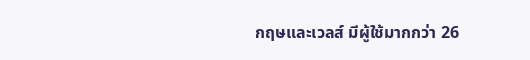กฤษและเวลส์ มีผู้ใช้มากกว่า 26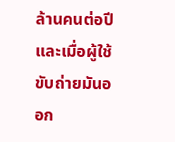ล้านคนต่อปี และเมื่อผู้ใช้ขับถ่ายมันออก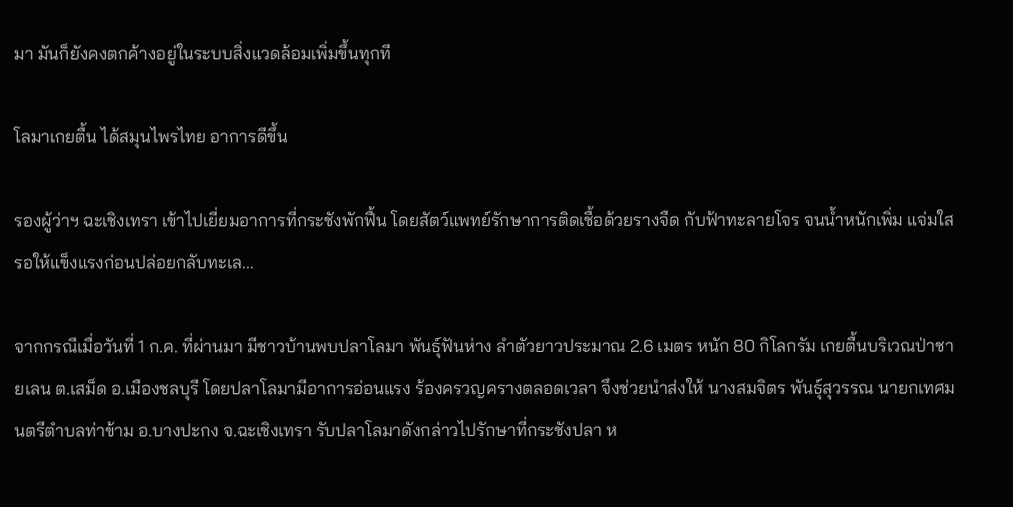มา มันก็ยังคงตกค้างอยู่ในระบบสิ่งแวดล้อมเพิ่มขึ้นทุกที

โลมาเกยตื้น ได้สมุนไพรไทย อาการดีขึ้น

รองผู้ว่าฯ ฉะเชิงเทรา เข้าไปเยี่ยมอาการที่กระชังพักฟื้น โดยสัตว์แพทย์รักษาการติดเชื้อด้วยรางจืด กับฟ้าทะลายโจร จนน้ำหนักเพิ่ม แจ่มใส รอให้แข็งแรงก่อนปล่อยกลับทะเล...

จากกรณีเมื่อวันที่ 1 ก.ค. ที่ผ่านมา มีชาวบ้านพบปลาโลมา พันธุ์ฟันห่าง ลำตัวยาวประมาณ 2.6 เมตร หนัก 80 กิโลกรัม เกยตื้นบริเวณป่าชายเลน ต.เสม็ด อ.เมืองชลบุรี โดยปลาโลมามีอาการอ่อนแรง ร้องครวญครางตลอดเวลา จึงช่วยนำส่งให้ นางสมจิตร พันธุ์สุวรรณ นายกเทศมนตรีตำบลท่าข้าม อ.บางปะกง จ.ฉะเชิงเทรา รับปลาโลมาดังกล่าวไปรักษาที่กระชังปลา ห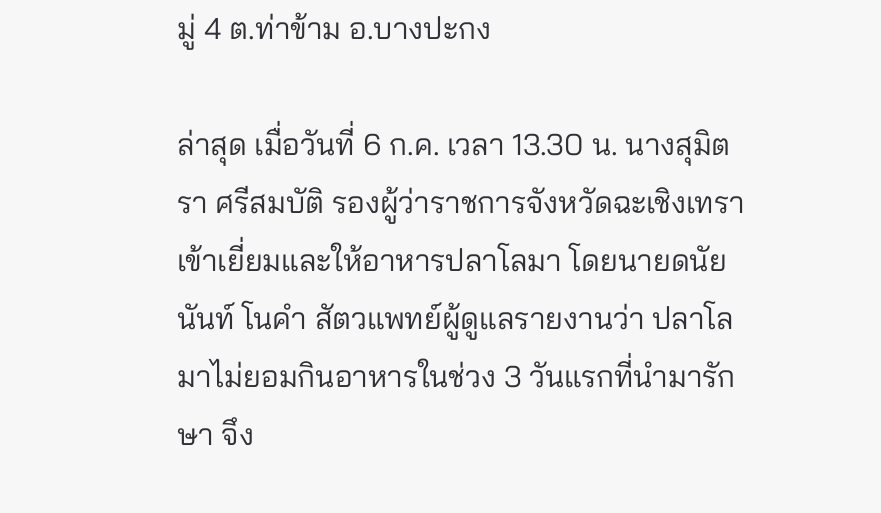มู่ 4 ต.ท่าข้าม อ.บางปะกง

ล่าสุด เมื่อวันที่ 6 ก.ค. เวลา 13.30 น. นางสุมิตรา ศรีสมบัติ รองผู้ว่าราชการจังหวัดฉะเชิงเทรา เข้าเยี่ยมและให้อาหารปลาโลมา โดยนายดนัยนันท์ โนคำ สัตวแพทย์ผู้ดูแลรายงานว่า ปลาโลมาไม่ยอมกินอาหารในช่วง 3 วันแรกที่นำมารักษา จึง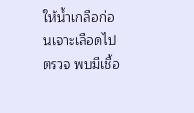ให้น้ำเกลือก่อนเจาะเลือดไปตรวจ พบมีเชื้อ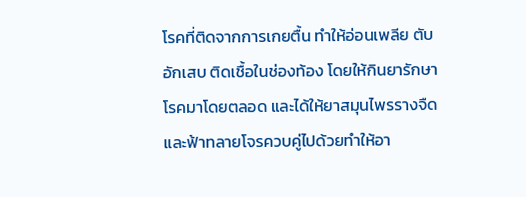โรคที่ติดจากการเกยตื้น ทำให้อ่อนเพลีย ตับอักเสบ ติดเชื้อในช่องท้อง โดยให้กินยารักษาโรคมาโดยตลอด และได้ให้ยาสมุนไพรรางจืดและฟ้าทลายโจรควบคู่ไปด้วยทำให้อา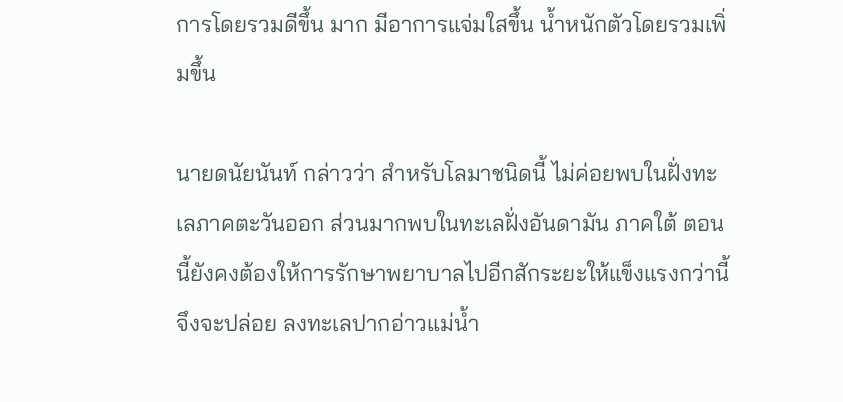การโดยรวมดีขึ้น มาก มีอาการแจ่มใสขึ้น น้ำหนักตัวโดยรวมเพิ่มขึ้น

นายดนัยนันท์ กล่าวว่า สำหรับโลมาชนิดนี้ ไม่ค่อยพบในฝั่งทะเลภาคตะวันออก ส่วนมากพบในทะเลฝั่งอันดามัน ภาคใต้ ตอนนี้ยังคงต้องให้การรักษาพยาบาลไปอีกสักระยะให้แข็งแรงกว่านี้จึงจะปล่อย ลงทะเลปากอ่าวแม่น้ำ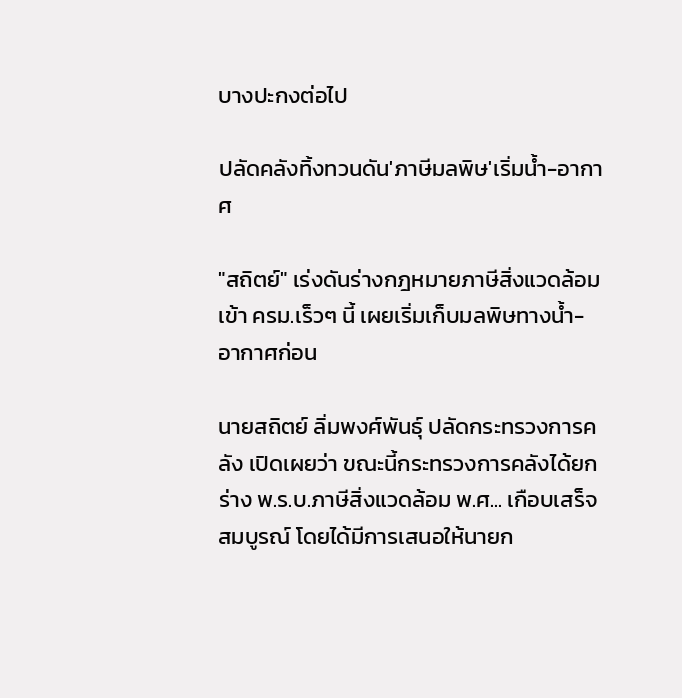บางปะกงต่อไป

ปลัดคลังทิ้งทวนดัน'ภาษีมลพิษ'เริ่มน้ำ-อากาศ

"สถิตย์" เร่งดันร่างกฎหมายภาษีสิ่งแวดล้อมเข้า ครม.เร็วๆ นี้ เผยเริ่มเก็บมลพิษทางน้ำ-อากาศก่อน

นายสถิตย์ ลิ่มพงศ์พันธุ์ ปลัดกระทรวงการคลัง เปิดเผยว่า ขณะนี้กระทรวงการคลังได้ยกร่าง พ.ร.บ.ภาษีสิ่งแวดล้อม พ.ศ... เกือบเสร็จสมบูรณ์ โดยได้มีการเสนอให้นายก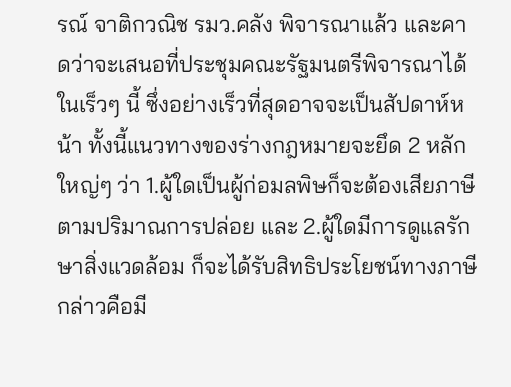รณ์ จาติกวณิช รมว.คลัง พิจารณาแล้ว และคาดว่าจะเสนอที่ประชุมคณะรัฐมนตรีพิจารณาได้ในเร็วๆ นี้ ซึ่งอย่างเร็วที่สุดอาจจะเป็นสัปดาห์หน้า ทั้งนี้แนวทางของร่างกฎหมายจะยึด 2 หลักใหญ่ๆ ว่า 1.ผู้ใดเป็นผู้ก่อมลพิษก็จะต้องเสียภาษีตามปริมาณการปล่อย และ 2.ผู้ใดมีการดูแลรักษาสิ่งแวดล้อม ก็จะได้รับสิทธิประโยชน์ทางภาษี กล่าวคือมี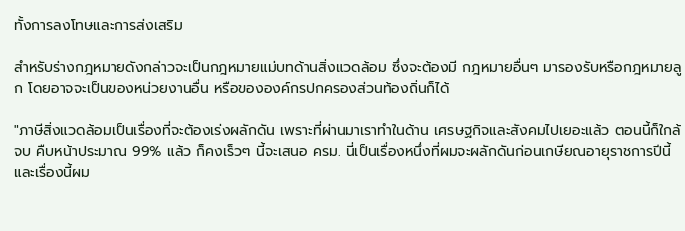ทั้งการลงโทษและการส่งเสริม

สำหรับร่างกฎหมายดังกล่าวจะเป็นกฎหมายแม่บทด้านสิ่งแวดล้อม ซึ่งจะต้องมี กฎหมายอื่นๆ มารองรับหรือกฎหมายลูก โดยอาจจะเป็นของหน่วยงานอื่น หรือขององค์กรปกครองส่วนท้องถิ่นก็ได้

"ภาษีสิ่งแวดล้อมเป็นเรื่องที่จะต้องเร่งผลักดัน เพราะที่ผ่านมาเราทำในด้าน เศรษฐกิจและสังคมไปเยอะแล้ว ตอนนี้ก็ใกล้จบ คืบหน้าประมาณ 99% แล้ว ก็คงเร็วๆ นี้จะเสนอ ครม. นี่เป็นเรื่องหนึ่งที่ผมจะผลักดันก่อนเกษียณอายุราชการปีนี้ และเรื่องนี้ผม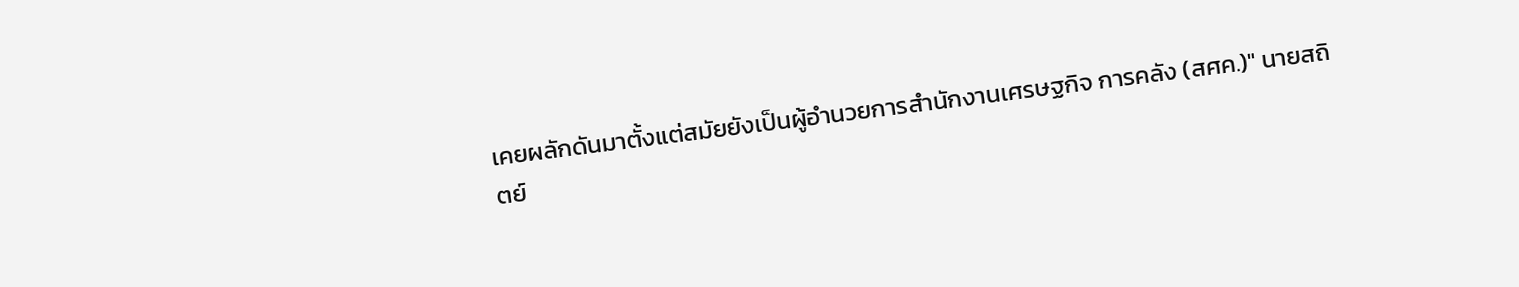เคยผลักดันมาตั้งแต่สมัยยังเป็นผู้อำนวยการสำนักงานเศรษฐกิจ การคลัง (สศค.)" นายสถิตย์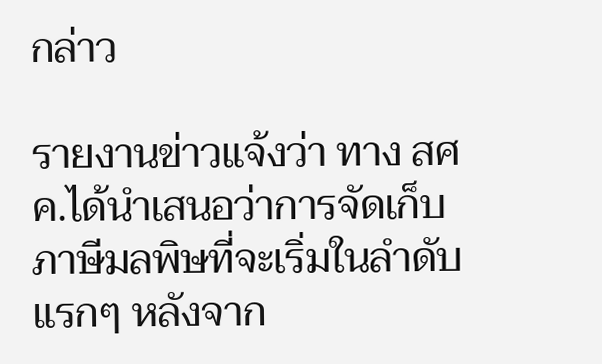กล่าว

รายงานข่าวแจ้งว่า ทาง สศค.ได้นำเสนอว่าการจัดเก็บภาษีมลพิษที่จะเริ่มในลำดับแรกๆ หลังจาก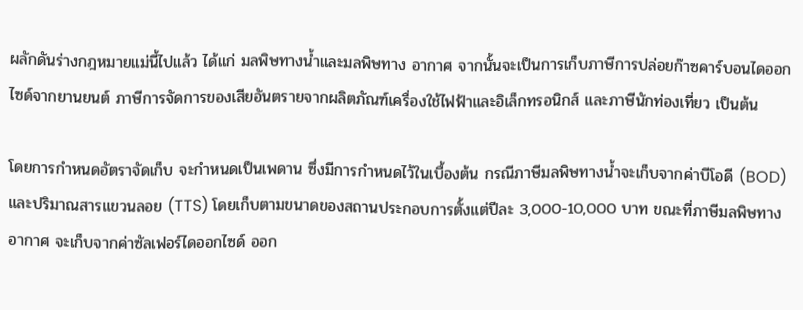ผลักดันร่างกฎหมายแม่นี้ไปแล้ว ได้แก่ มลพิษทางน้ำและมลพิษทาง อากาศ จากนั้นจะเป็นการเก็บภาษีการปล่อยก๊าซคาร์บอนไดออกไซด์จากยานยนต์ ภาษีการจัดการของเสียอันตรายจากผลิตภัณฑ์เครื่องใช้ไฟฟ้าและอิเล็กทรอนิกส์ และภาษีนักท่องเที่ยว เป็นต้น

โดยการกำหนดอัตราจัดเก็บ จะกำหนดเป็นเพดาน ซึ่งมีการกำหนดไว้ในเบื้องต้น กรณีภาษีมลพิษทางน้ำจะเก็บจากค่าบีโอดี (BOD) และปริมาณสารแขวนลอย (TTS) โดยเก็บตามขนาดของสถานประกอบการตั้งแต่ปีละ 3,000-10,000 บาท ขณะที่ภาษีมลพิษทางอากาศ จะเก็บจากค่าซัลเฟอร์ไดออกไซด์ ออก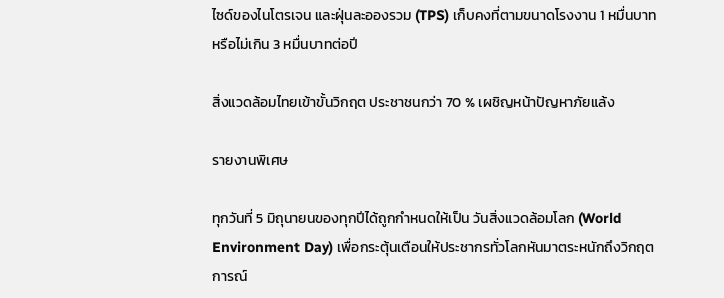ไซด์ของไนโตรเจน และฝุ่นละอองรวม (TPS) เก็บคงที่ตามขนาดโรงงาน 1 หมื่นบาท หรือไม่เกิน 3 หมื่นบาทต่อปี

สิ่งแวดล้อมไทยเข้าขั้นวิกฤต ประชาชนกว่า 70 % เผชิญหน้าปัญหาภัยแล้ง

รายงานพิเศษ

ทุกวันที่ 5 มิถุนายนของทุกปีได้ถูกกำหนดให้เป็น วันสิ่งแวดล้อมโลก (World Environment Day) เพื่อกระตุ้นเตือนให้ประชากรทั่วโลกหันมาตระหนักถึงวิกฤตการณ์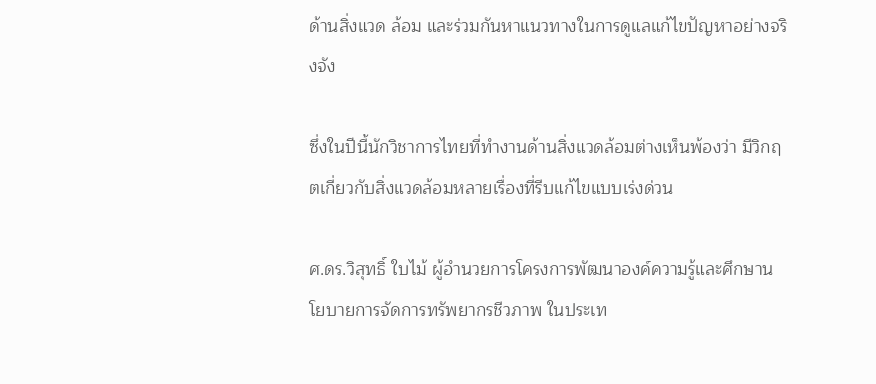ด้านสิ่งแวด ล้อม และร่วมกันหาแนวทางในการดูแลแก้ไขปัญหาอย่างจริงจัง

ซึ่งในปีนี้นักวิชาการไทยที่ทำงานด้านสิ่งแวดล้อมต่างเห็นพ้องว่า มีวิกฤตเกี่ยวกับสิ่งแวดล้อมหลายเรื่องที่รีบแก้ไขแบบเร่งด่วน

ศ.ดร.วิสุทธิ์ ใบไม้ ผู้อำนวยการโครงการพัฒนาองค์ความรู้และศึกษานโยบายการจัดการทรัพยากรชีวภาพ ในประเท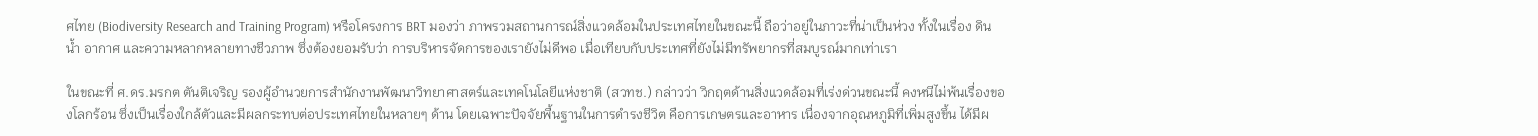ศไทย (Biodiversity Research and Training Program) หรือโครงการ BRT มองว่า ภาพรวมสถานการณ์สิ่งแวดล้อมในประเทศไทยในขณะนี้ ถือว่าอยู่ในภาวะที่น่าเป็นห่วง ทั้งในเรื่อง ดิน น้ำ อากาศ และความหลากหลายทางชีวภาพ ซึ่งต้องยอมรับว่า การบริหารจัดการของเรายังไม่ดีพอ เมื่อเทียบกับประเทศที่ยังไม่มีทรัพยากรที่สมบูรณ์มากเท่าเรา

ในขณะที่ ศ.ดร.มรกต ตันติเจริญ รองผู้อำนวยการสำนักงานพัฒนาวิทยาศาสตร์และเทคโนโลยีแห่งชาติ (สวทช.) กล่าวว่า วิกฤตด้านสิ่งแวดล้อมที่เร่งด่วนขณะนี้ คงหนีไม่พ้นเรื่องของโลกร้อน ซึ่งเป็นเรื่องใกล้ตัวและมีผลกระทบต่อประเทศไทยในหลายๆ ด้าน โดยเฉพาะปัจจัยพื้นฐานในการดำรงชีวิต คือการเกษตรและอาหาร เนื่องจากอุณหภูมิที่เพิ่มสูงขึ้น ได้มีผ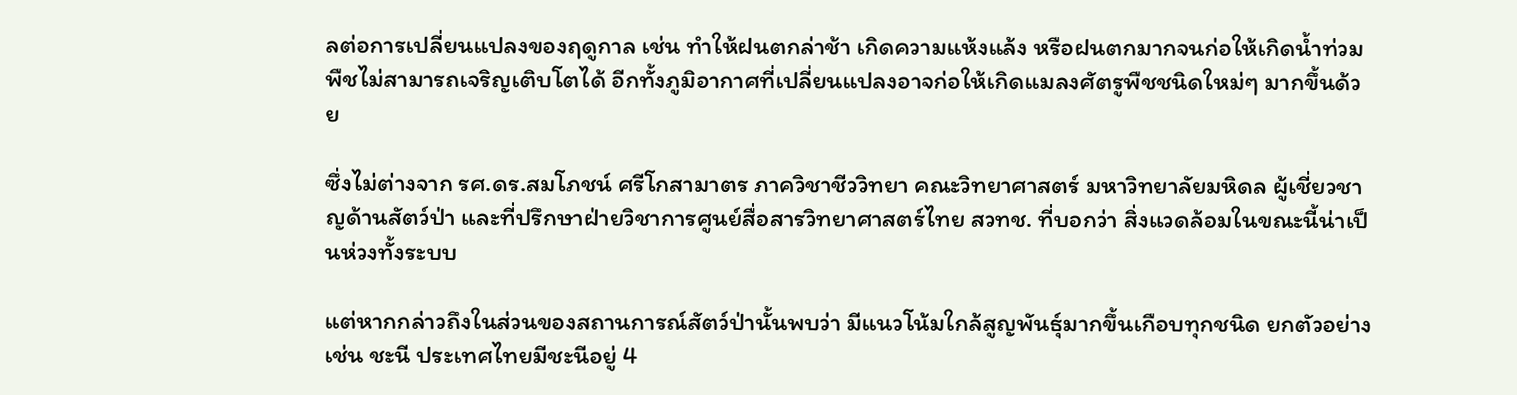ลต่อการเปลี่ยนแปลงของฤดูกาล เช่น ทำให้ฝนตกล่าช้า เกิดความแห้งแล้ง หรือฝนตกมากจนก่อให้เกิดน้ำท่วม พืชไม่สามารถเจริญเติบโตได้ อีกทั้งภูมิอากาศที่เปลี่ยนแปลงอาจก่อให้เกิดแมลงศัตรูพืชชนิดใหม่ๆ มากขึ้นด้วย

ซึ่งไม่ต่างจาก รศ.ดร.สมโภชน์ ศรีโกสามาตร ภาควิชาชีววิทยา คณะวิทยาศาสตร์ มหาวิทยาลัยมหิดล ผู้เชี่ยวชาญด้านสัตว์ป่า และที่ปรึกษาฝ่ายวิชาการศูนย์สื่อสารวิทยาศาสตร์ไทย สวทช. ที่บอกว่า สิ่งแวดล้อมในขณะนี้น่าเป็นห่วงทั้งระบบ

แต่หากกล่าวถึงในส่วนของสถานการณ์สัตว์ป่านั้นพบว่า มีแนวโน้มใกล้สูญพันธุ์มากขึ้นเกือบทุกชนิด ยกตัวอย่างเช่น ชะนี ประเทศไทยมีชะนีอยู่ 4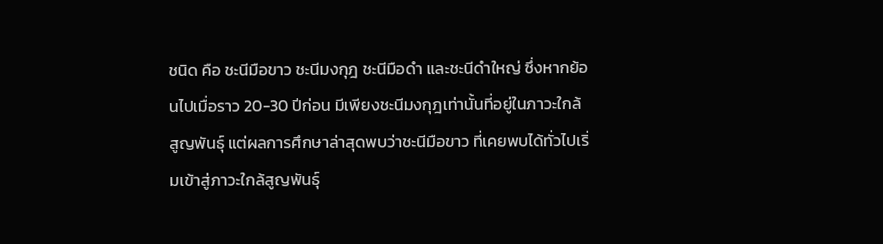ชนิด คือ ชะนีมือขาว ชะนีมงกุฎ ชะนีมือดำ และชะนีดำใหญ่ ซึ่งหากย้อนไปเมื่อราว 20-30 ปีก่อน มีเพียงชะนีมงกุฎเท่านั้นที่อยู่ในภาวะใกล้สูญพันธุ์ แต่ผลการศึกษาล่าสุดพบว่าชะนีมือขาว ที่เคยพบได้ทั่วไปเริ่มเข้าสู่ภาวะใกล้สูญพันธุ์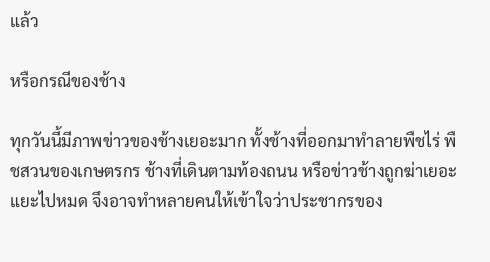แล้ว

หรือกรณีของช้าง

ทุกวันนี้มีภาพข่าวของช้างเยอะมาก ทั้งช้างที่ออกมาทำลายพืชไร่ พืชสวนของเกษตรกร ช้างที่เดินตามท้องถนน หรือข่าวช้างถูกฆ่าเยอะแยะไปหมด จึงอาจทำหลายคนให้เข้าใจว่าประชากรของ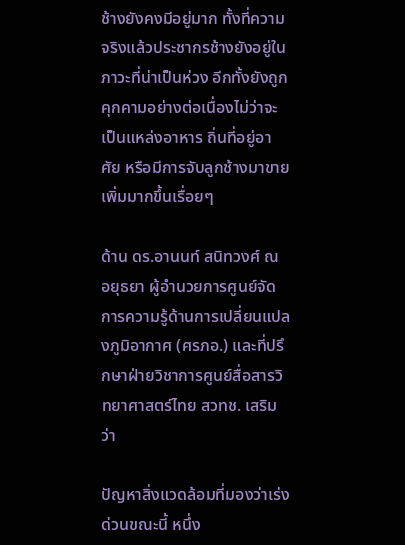ช้างยังคงมีอยู่มาก ทั้งที่ความจริงแล้วประชากรช้างยังอยู่ในภาวะที่น่าเป็นห่วง อีกทั้งยังถูกคุกคามอย่างต่อเนื่องไม่ว่าจะเป็นแหล่งอาหาร ถิ่นที่อยู่อาศัย หรือมีการจับลูกช้างมาขายเพิ่มมากขึ้นเรื่อยๆ

ด้าน ดร.อานนท์ สนิทวงศ์ ณ อยุธยา ผู้อำนวยการศูนย์จัดการความรู้ด้านการเปลี่ยนแปลงภูมิอากาศ (ศรภอ.) และที่ปรึกษาฝ่ายวิชาการศูนย์สื่อสารวิทยาศาสตร์ไทย สวทช. เสริมว่า

ปัญหาสิ่งแวดล้อมที่มองว่าเร่งด่วนขณะนี้ หนึ่ง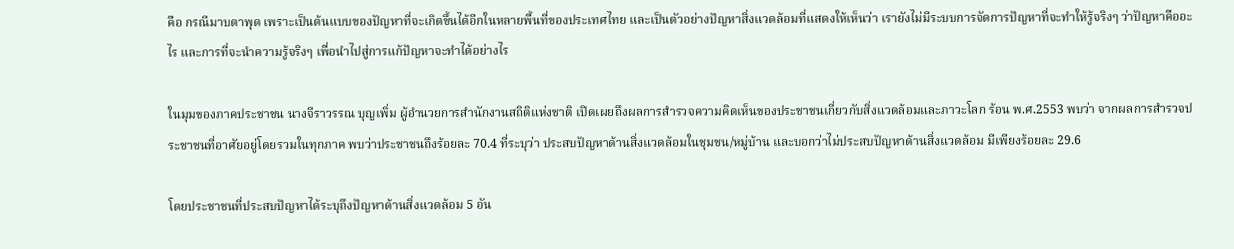คือ กรณีมาบตาพุด เพราะเป็นต้นแบบของปัญหาที่จะเกิดขึ้นได้อีกในหลายพื้นที่ของประเทศไทย และเป็นตัวอย่างปัญหาสิ่งแวดล้อมที่แสดงให้เห็นว่า เรายังไม่มีระบบการจัดการปัญหาที่จะทำให้รู้จริงๆ ว่าปัญหาคืออะไร และการที่จะนำความรู้จริงๆ เพื่อนำไปสู่การแก้ปัญหาจะทำได้อย่างไร

ในมุมของภาคประชาชน นางจีราวรรณ บุญเพิ่ม ผู้อำนวยการสำนักงานสถิติแห่งชาติ เปิดเผยถึงผลการสำรวจความคิดเห็นของประชาชนเกี่ยวกับสิ่งแวดล้อมและภาวะโลก ร้อน พ.ศ.2553 พบว่า จากผลการสำรวจประชาชนที่อาศัยอยู่โดยรวมในทุกภาค พบว่าประชาชนถึงร้อยละ 70.4 ที่ระบุว่า ประสบปัญหาด้านสิ่งแวดล้อมในชุมชน/หมู่บ้าน และบอกว่าไม่ประสบปัญหาด้านสิ่งแวดล้อม มีเพียงร้อยละ 29.6

โดยประชาชนที่ประสบปัญหาได้ระบุถึงปัญหาด้านสิ่งแวดล้อม 5 อัน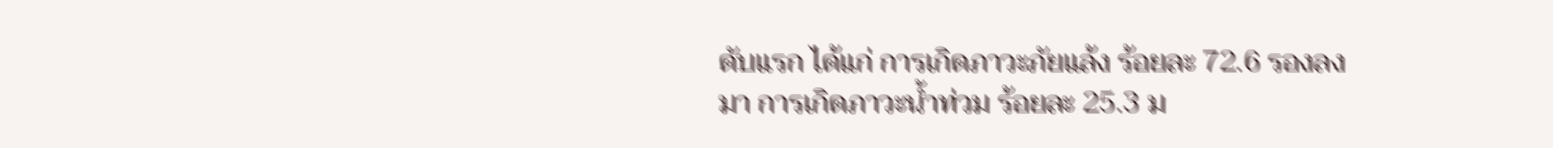ดับแรก ได้แก่ การเกิดภาวะภัยแล้ง ร้อยละ 72.6 รองลงมา การเกิดภาวะน้ำท่วม ร้อยละ 25.3 ม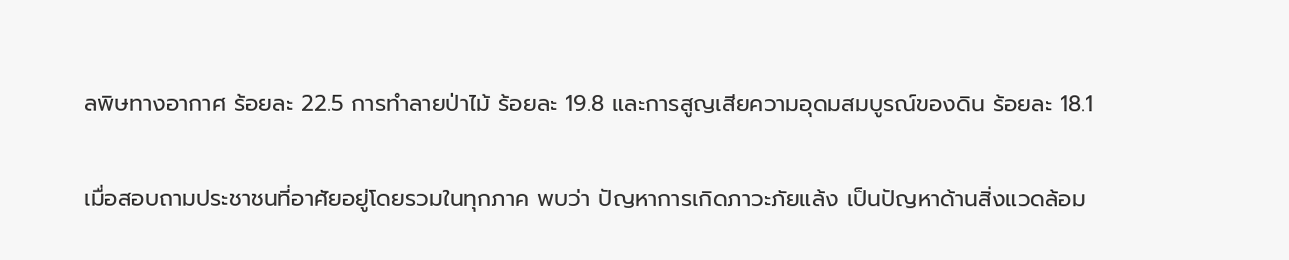ลพิษทางอากาศ ร้อยละ 22.5 การทำลายป่าไม้ ร้อยละ 19.8 และการสูญเสียความอุดมสมบูรณ์ของดิน ร้อยละ 18.1

เมื่อสอบถามประชาชนที่อาศัยอยู่โดยรวมในทุกภาค พบว่า ปัญหาการเกิดภาวะภัยแล้ง เป็นปัญหาด้านสิ่งแวดล้อม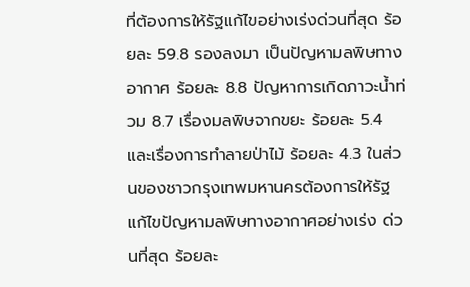ที่ต้องการให้รัฐแก้ไขอย่างเร่งด่วนที่สุด ร้อยละ 59.8 รองลงมา เป็นปัญหามลพิษทางอากาศ ร้อยละ 8.8 ปัญหาการเกิดภาวะน้ำท่วม 8.7 เรื่องมลพิษจากขยะ ร้อยละ 5.4 และเรื่องการทำลายป่าไม้ ร้อยละ 4.3 ในส่วนของชาวกรุงเทพมหานครต้องการให้รัฐแก้ไขปัญหามลพิษทางอากาศอย่างเร่ง ด่วนที่สุด ร้อยละ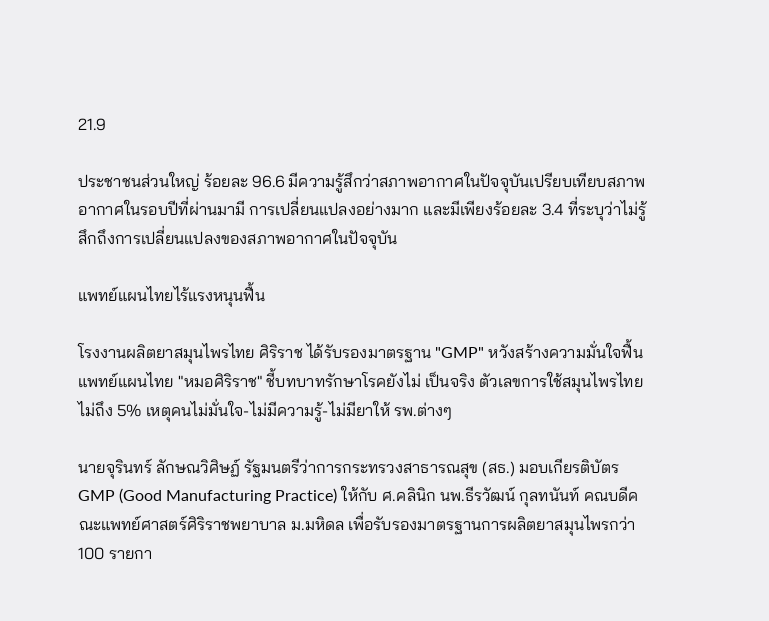21.9

ประชาชนส่วนใหญ่ ร้อยละ 96.6 มีความรู้สึกว่าสภาพอากาศในปัจจุบันเปรียบเทียบสภาพอากาศในรอบปีที่ผ่านมามี การเปลี่ยนแปลงอย่างมาก และมีเพียงร้อยละ 3.4 ที่ระบุว่าไม่รู้สึกถึงการเปลี่ยนแปลงของสภาพอากาศในปัจจุบัน

แพทย์แผนไทยไร้แรงหนุนฟื้น

โรงงานผลิตยาสมุนไพรไทย ศิริราช ได้รับรองมาตรฐาน "GMP" หวังสร้างความมั่นใจฟื้นแพทย์แผนไทย "หมอศิริราช" ชี้บทบาทรักษาโรคยังไม่ เป็นจริง ตัวเลขการใช้สมุนไพรไทยไม่ถึง 5% เหตุคนไม่มั่นใจ-ไม่มีความรู้-ไม่มียาให้ รพ.ต่างๆ

นายจุรินทร์ ลักษณวิศิษฏ์ รัฐมนตรีว่าการกระทรวงสาธารณสุข (สธ.) มอบเกียรติบัตร GMP (Good Manufacturing Practice) ให้กับ ศ.คลินิก นพ.ธีรวัฒน์ กุลทนันท์ คณบดีคณะแพทย์ศาสตร์ศิริราชพยาบาล ม.มหิดล เพื่อรับรองมาตรฐานการผลิตยาสมุนไพรกว่า 100 รายกา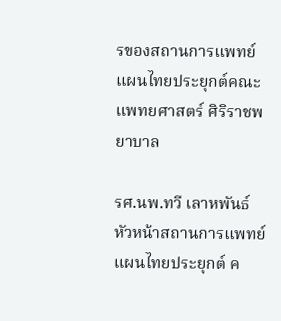รของสถานการแพทย์แผนไทยประยุกต์คณะแพทยศาสตร์ ศิริราชพยาบาล

รศ.นพ.ทวี เลาหพันธ์ หัวหน้าสถานการแพทย์แผนไทยประยุกต์ ค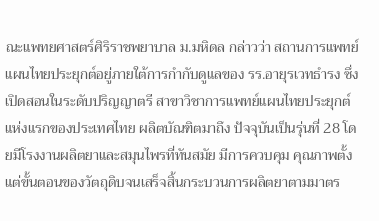ณะแพทยศาสตร์ศิริราชพยาบาล ม.มหิดล กล่าวว่า สถานการแพทย์แผนไทยประยุกต์อยู่ภายใต้การกำกับดูแลของ รร.อายุรเวทธำรง ซึ่งเปิดสอนในระดับปริญญาตรี สาขาวิชาการแพทย์แผนไทยประยุกต์แห่งแรกของประเทศไทย ผลิตบัณฑิตมาถึง ปัจจุบันเป็นรุ่นที่ 28 โดยมีโรงงานผลิตยาและสมุนไพรที่ทันสมัย มีการควบคุม คุณภาพตั้งแต่ขั้นตอนของวัตถุดิบจนเสร็จสิ้นกระบวนการผลิตยาตามมาตร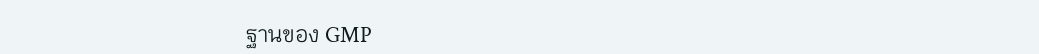ฐานของ GMP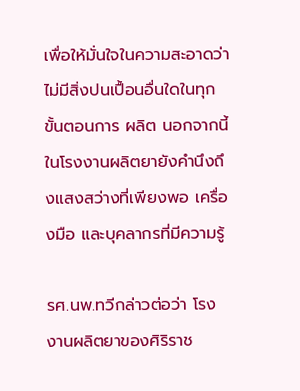เพื่อให้มั่นใจในความสะอาดว่าไม่มีสิ่งปนเปื้อนอื่นใดในทุกขั้นตอนการ ผลิต นอกจากนี้ในโรงงานผลิตยายังคำนึงถึงแสงสว่างที่เพียงพอ เครื่องมือ และบุคลากรที่มีความรู้

รศ.นพ.ทวีกล่าวต่อว่า โรงงานผลิตยาของศิริราช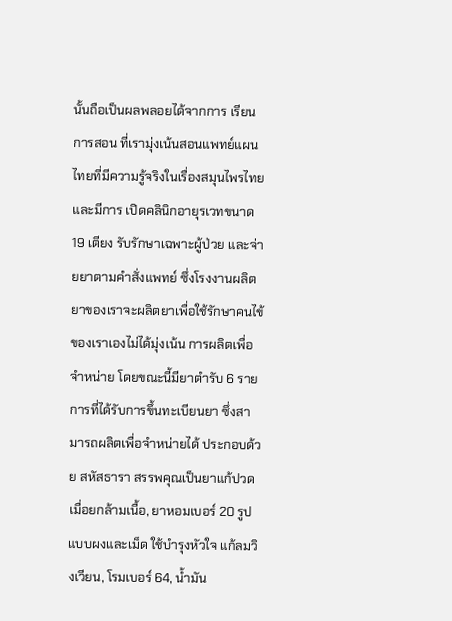นั้นถือเป็นผลพลอยได้จากการ เรียนการสอน ที่เรามุ่งเน้นสอนแพทย์แผนไทยที่มีความรู้จริงในเรื่องสมุนไพรไทย และมีการ เปิดคลินิกอายุรเวทขนาด 19 เตียง รับรักษาเฉพาะผู้ป่วย และจ่ายยาตามคำสั่งแพทย์ ซึ่งโรงงานผลิตยาของเราจะผลิตยาเพื่อใช้รักษาคนไข้ของเราเองไม่ได้มุ่งเน้น การผลิตเพื่อจำหน่าย โดยขณะนี้มียาตำรับ 6 รายการที่ได้รับการขึ้นทะเบียนยา ซึ่งสามารถผลิตเพื่อจำหน่ายได้ ประกอบด้วย สหัสธารา สรรพคุณเป็นยาแก้ปวดเมื่อยกล้ามเนื้อ, ยาหอมเบอร์ 20 รูปแบบผงและเม็ด ใช้บำรุงหัวใจ แก้ลมวิงเวียน, โรมเบอร์ 64, น้ำมัน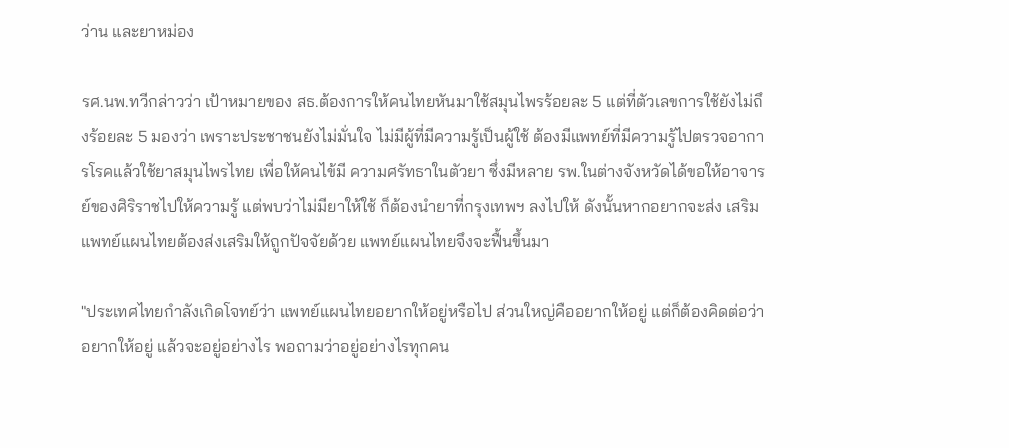ว่าน และยาหม่อง

รศ.นพ.ทวีกล่าวว่า เป้าหมายของ สธ.ต้องการให้คนไทยหันมาใช้สมุนไพรร้อยละ 5 แต่ที่ตัวเลขการใช้ยังไม่ถึงร้อยละ 5 มองว่า เพราะประชาชนยังไม่มั่นใจ ไม่มีผู้ที่มีความรู้เป็นผู้ใช้ ต้องมีแพทย์ที่มีความรู้ไปตรวจอาการโรคแล้วใช้ยาสมุนไพรไทย เพื่อให้คนไข้มี ความศรัทธาในตัวยา ซึ่งมีหลาย รพ.ในต่างจังหวัดได้ขอให้อาจารย์ของศิริราชไปให้ความรู้ แต่พบว่าไม่มียาให้ใช้ ก็ต้องนำยาที่กรุงเทพฯ ลงไปให้ ดังนั้นหากอยากจะส่ง เสริมแพทย์แผนไทยต้องส่งเสริมให้ถูกปัจจัยด้วย แพทย์แผนไทยจึงจะฟื้นขึ้นมา

"ประเทศไทยกำลังเกิดโจทย์ว่า แพทย์แผนไทยอยากให้อยู่หรือไป ส่วนใหญ่คืออยากให้อยู่ แต่ก็ต้องคิดต่อว่า อยากให้อยู่ แล้วจะอยู่อย่างไร พอถามว่าอยู่อย่างไรทุกคน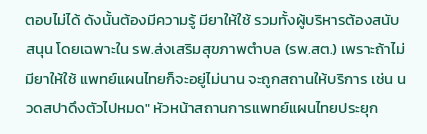ตอบไม่ได้ ดังนั้นต้องมีความรู้ มียาให้ใช้ รวมทั้งผู้บริหารต้องสนับสนุน โดยเฉพาะใน รพ.ส่งเสริมสุขภาพตำบล (รพ.สต.) เพราะถ้าไม่มียาให้ใช้ แพทย์แผนไทยก็จะอยู่ไม่นาน จะถูกสถานให้บริการ เช่น นวดสปาดึงตัวไปหมด" หัวหน้าสถานการแพทย์แผนไทยประยุก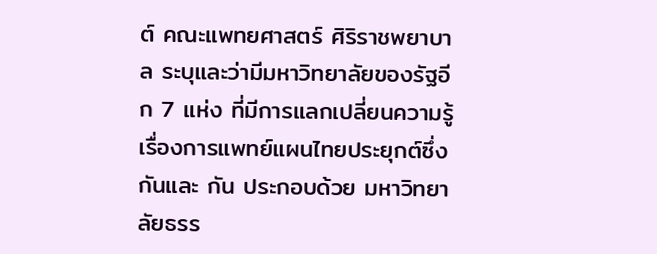ต์ คณะแพทยศาสตร์ ศิริราชพยาบาล ระบุและว่ามีมหาวิทยาลัยของรัฐอีก 7 แห่ง ที่มีการแลกเปลี่ยนความรู้เรื่องการแพทย์แผนไทยประยุกต์ซึ่งกันและ กัน ประกอบด้วย มหาวิทยาลัยธรร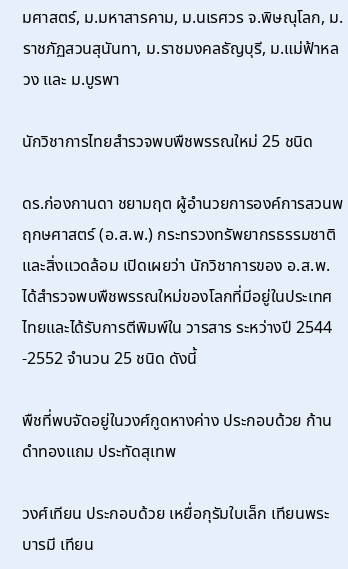มศาสตร์, ม.มหาสารคาม, ม.นเรศวร จ.พิษณุโลก, ม.ราชภัฏสวนสุนันทา, ม.ราชมงคลธัญบุรี, ม.แม่ฟ้าหลวง และ ม.บูรพา

นักวิชาการไทยสำรวจพบพืชพรรณใหม่ 25 ชนิด

ดร.ก่องกานดา ชยามฤต ผู้อำนวยการองค์การสวนพฤกษศาสตร์ (อ.ส.พ.) กระทรวงทรัพยากรธรรมชาติและสิ่งแวดล้อม เปิดเผยว่า นักวิชาการของ อ.ส.พ. ได้สำรวจพบพืชพรรณใหม่ของโลกที่มีอยู่ในประเทศไทยและได้รับการตีพิมพ์ใน วารสาร ระหว่างปี 2544 -2552 จำนวน 25 ชนิด ดังนี้

พืชที่พบจัดอยู่ในวงศ์กูดหางค่าง ประกอบด้วย ก้านดำทองแถม ประทัดสุเทพ

วงศ์เทียน ประกอบด้วย เหยื่อกุรัมใบเล็ก เทียนพระบารมี เทียน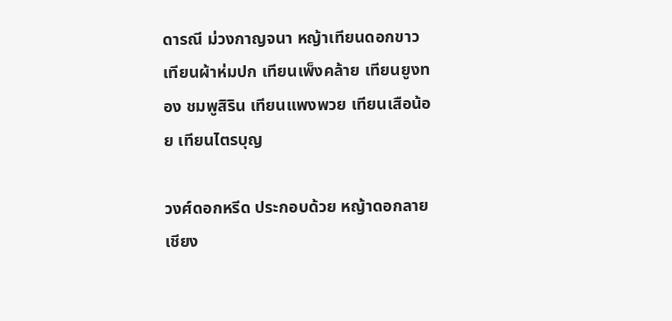ดารณี ม่วงกาญจนา หญ้าเทียนดอกขาว เทียนผ้าห่มปก เทียนเพ็งคล้าย เทียนยูงทอง ชมพูสิริน เทียนแพงพวย เทียนเสือน้อย เทียนไตรบุญ

วงศ์ดอกหรีด ประกอบด้วย หญ้าดอกลายเชียง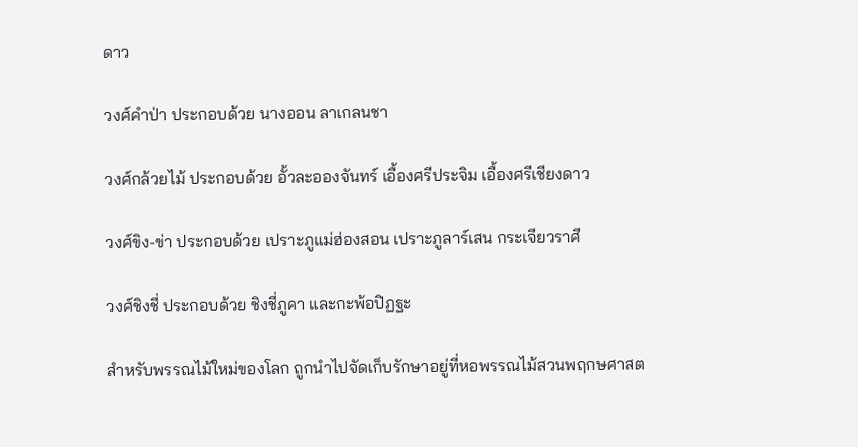ดาว

วงศ์คำป่า ประกอบด้วย นางออน ลาเกลนชา

วงศ์กล้วยไม้ ประกอบด้วย อั้วละอองจันทร์ เอื้องศรีประจิม เอื้องศรีเชียงดาว

วงศ์ขิง-ข่า ประกอบด้วย เปราะภูแม่ฮ่องสอน เปราะภูลาร์เสน กระเจียวราศี

วงศ์ชิงชี่ ประกอบด้วย ชิงชี่ภูคา และกะพ้อปิฏฐะ

สำหรับพรรณไม้ใหม่ของโลก ถูกนำไปจัดเก็บรักษาอยู่ที่หอพรรณไม้สวนพฤกษศาสต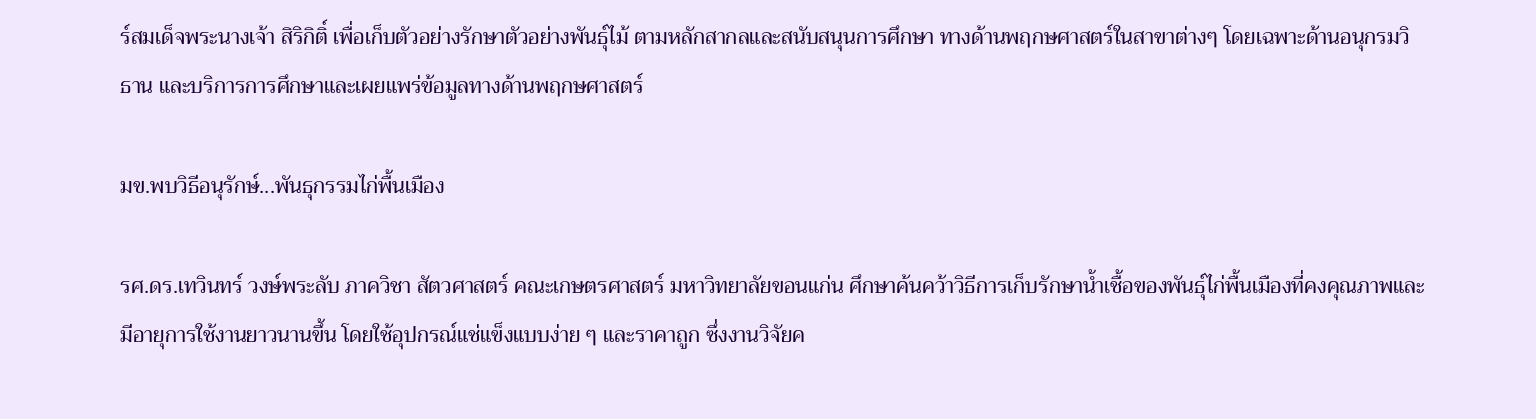ร์สมเด็จพระนางเจ้า สิริกิติ์ เพื่อเก็บตัวอย่างรักษาตัวอย่างพันธุ์ไม้ ตามหลักสากลและสนับสนุนการศึกษา ทางด้านพฤกษศาสตร์ในสาขาต่างๆ โดยเฉพาะด้านอนุกรมวิธาน และบริการการศึกษาและเผยแพร่ข้อมูลทางด้านพฤกษศาสตร์

มข.พบวิธีอนุรักษ์...พันธุกรรมไก่พื้นเมือง

รศ.ดร.เทวินทร์ วงษ์พระลับ ภาควิชา สัตวศาสตร์ คณะเกษตรศาสตร์ มหาวิทยาลัยขอนแก่น ศึกษาค้นคว้าวิธีการเก็บรักษาน้ำเชื้อของพันธุ์ไก่พื้นเมืองที่คงคุณภาพและ มีอายุการใช้งานยาวนานขึ้น โดยใช้อุปกรณ์แช่แข็งแบบง่าย ๆ และราคาถูก ซึ่งงานวิจัยค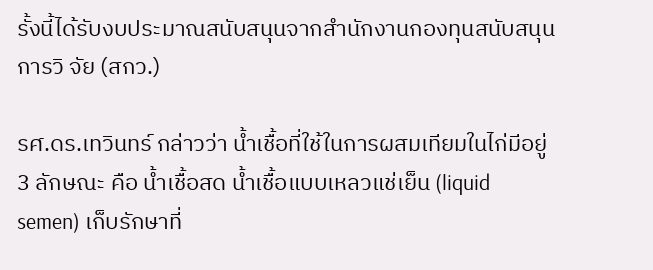รั้งนี้ได้รับงบประมาณสนับสนุนจากสำนักงานกองทุนสนับสนุนการวิ จัย (สกว.)

รศ.ดร.เทวินทร์ กล่าวว่า น้ำเชื้อที่ใช้ในการผสมเทียมในไก่มีอยู่ 3 ลักษณะ คือ น้ำเชื้อสด น้ำเชื้อแบบเหลวแช่เย็น (liquid semen) เก็บรักษาที่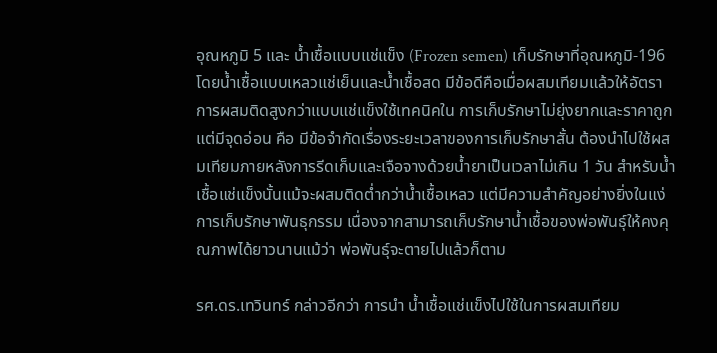อุณหภูมิ 5 และ น้ำเชื้อแบบแช่แข็ง (Frozen semen) เก็บรักษาที่อุณหภูมิ-196 โดยน้ำเชื้อแบบเหลวแช่เย็นและน้ำเชื้อสด มีข้อดีคือเมื่อผสมเทียมแล้วให้อัตราการผสมติดสูงกว่าแบบแช่แข็งใช้เทคนิคใน การเก็บรักษาไม่ยุ่งยากและราคาถูก แต่มีจุดอ่อน คือ มีข้อจำกัดเรื่องระยะเวลาของการเก็บรักษาสั้น ต้องนำไปใช้ผสมเทียมภายหลังการรีดเก็บและเจือจางด้วยน้ำยาเป็นเวลาไม่เกิน 1 วัน สำหรับน้ำเชื้อแช่แข็งนั้นแม้จะผสมติดต่ำกว่าน้ำเชื้อเหลว แต่มีความสำคัญอย่างยิ่งในแง่การเก็บรักษาพันธุกรรม เนื่องจากสามารถเก็บรักษาน้ำเชื้อของพ่อพันธุ์ให้คงคุณภาพได้ยาวนานแม้ว่า พ่อพันธุ์จะตายไปแล้วก็ตาม

รศ.ดร.เทวินทร์ กล่าวอีกว่า การนำ น้ำเชื้อแช่แข็งไปใช้ในการผสมเทียม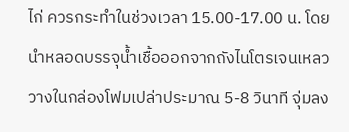ไก่ ควรกระทำในช่วงเวลา 15.00-17.00 น. โดยนำหลอดบรรจุน้ำเชื้อออกจากถังไนโตรเจนเหลววางในกล่องโฟมเปล่าประมาณ 5-8 วินาที จุ่มลง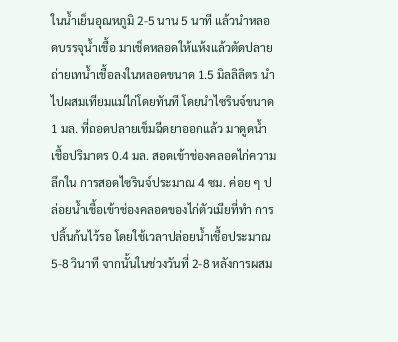ในน้ำเย็นอุณหภูมิ 2-5 นาน 5 นาที แล้วนำหลอดบรรจุน้ำเชื้อ มาเช็ดหลอดให้แห้งแล้วตัดปลายถ่ายเทน้ำเชื้อลงในหลอดขนาด 1.5 มิลลิลิตร นำไปผสมเทียมแม่ไก่โดยทันที โดยนำไซรินจ์ขนาด 1 มล. ที่ถอดปลายเข็มฉีดยาออกแล้ว มาดูดน้ำเชื้อปริมาตร 0.4 มล. สอดเข้าช่องคลอดไก่ความลึกใน การสอดไซรินจ์ประมาณ 4 ซม. ค่อย ๆ ปล่อยน้ำเชื้อเข้าช่องคลอดของไก่ตัวเมียที่ทำ การปลิ้นก้นไว้รอ โดยใช้เวลาปล่อยน้ำเชื้อประมาณ 5-8 วินาที จากนั้นในช่วงวันที่ 2-8 หลังการผสม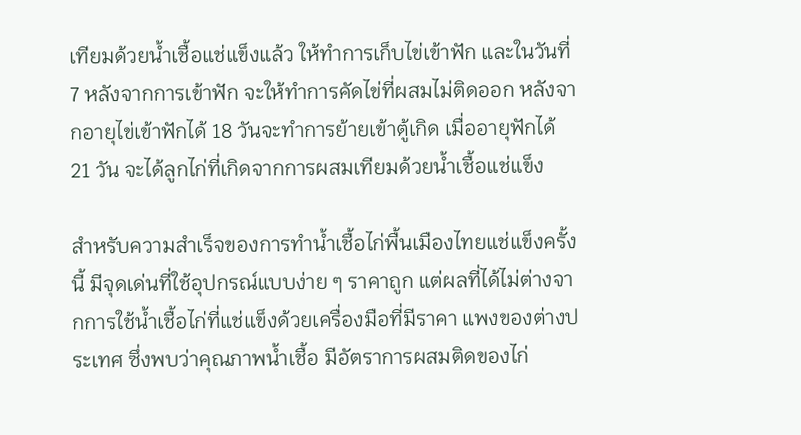เทียมด้วยน้ำเชื้อแช่แข็งแล้ว ให้ทำการเก็บไข่เข้าฟัก และในวันที่ 7 หลังจากการเข้าฟัก จะให้ทำการคัดไข่ที่ผสมไม่ติดออก หลังจากอายุไข่เข้าฟักได้ 18 วันจะทำการย้ายเข้าตู้เกิด เมื่ออายุฟักได้ 21 วัน จะได้ลูกไก่ที่เกิดจากการผสมเทียมด้วยน้ำเชื้อแช่แข็ง

สำหรับความสำเร็จของการทำน้ำเชื้อไก่พื้นเมืองไทยแช่แข็งครั้งนี้ มีจุดเด่นที่ใช้อุปกรณ์แบบง่าย ๆ ราคาถูก แต่ผลที่ได้ไม่ต่างจากการใช้น้ำเชื้อไก่ที่แช่แข็งด้วยเครื่องมือที่มีราคา แพงของต่างประเทศ ซึ่งพบว่าคุณภาพน้ำเชื้อ มีอัตราการผสมติดของไก่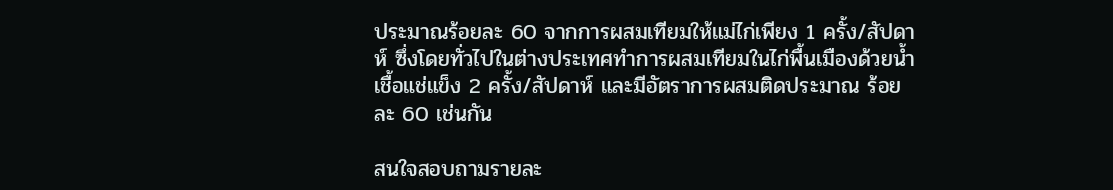ประมาณร้อยละ 60 จากการผสมเทียมให้แม่ไก่เพียง 1 ครั้ง/สัปดาห์ ซึ่งโดยทั่วไปในต่างประเทศทำการผสมเทียมในไก่พื้นเมืองด้วยน้ำเชื้อแช่แข็ง 2 ครั้ง/สัปดาห์ และมีอัตราการผสมติดประมาณ ร้อยละ 60 เช่นกัน

สนใจสอบถามรายละ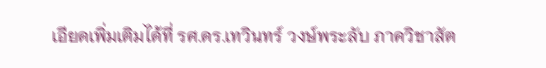เอียดเพิ่มเติมได้ที่ รศ.ดร.เทวินทร์ วงษ์พระลับ ภาควิชาสัต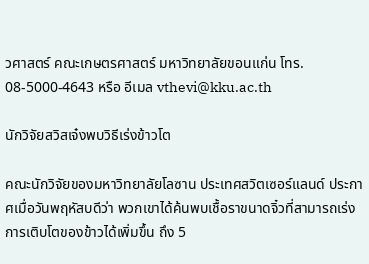วศาสตร์ คณะเกษตรศาสตร์ มหาวิทยาลัยขอนแก่น โทร. 08-5000-4643 หรือ อีเมล vthevi@kku.ac.th

นักวิจัยสวิสเจ๋งพบวิธีเร่งข้าวโต

คณะนักวิจัยของมหาวิทยาลัยโลซาน ประเทศสวิตเซอร์แลนด์ ประกาศเมื่อวันพฤหัสบดีว่า พวกเขาได้ค้นพบเชื้อราขนาดจิ๋วที่สามารถเร่งการเติบโตของข้าวได้เพิ่มขึ้น ถึง 5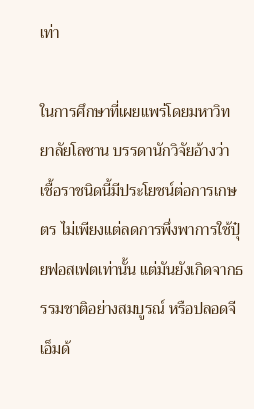เท่า

ในการศึกษาที่เผยแพร่โดยมหาวิทยาลัยโลซาน บรรดานักวิจัยอ้างว่า เชื้อราชนิดนี้มีประโยชน์ต่อการเกษตร ไม่เพียงแต่ลดการพึ่งพาการใช้ปุ๋ยฟอสเฟตเท่านั้น แต่มันยังเกิดจากธรรมชาติอย่างสมบูรณ์ หรือปลอดจีเอ็มด้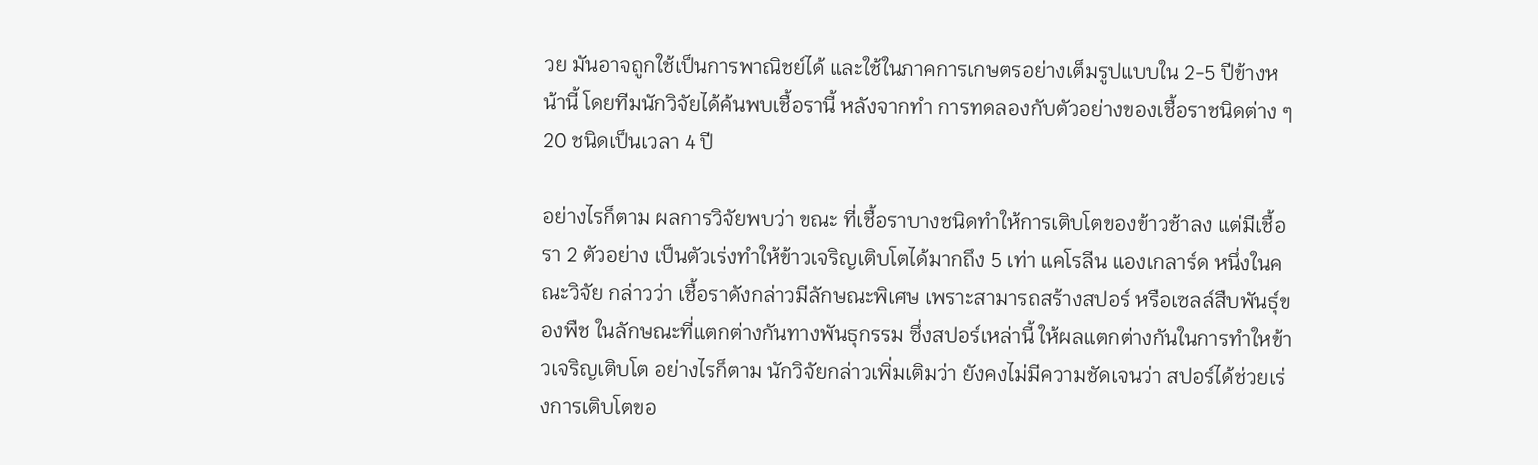วย มันอาจถูกใช้เป็นการพาณิชย์ได้ และใช้ในภาคการเกษตรอย่างเต็มรูปแบบใน 2-5 ปีข้างหน้านี้ โดยทีมนักวิจัยได้ค้นพบเชื้อรานี้ หลังจากทำ การทดลองกับตัวอย่างของเชื้อราชนิดต่าง ๆ 20 ชนิดเป็นเวลา 4 ปี

อย่างไรก็ตาม ผลการวิจัยพบว่า ขณะ ที่เชื้อราบางชนิดทำให้การเติบโตของข้าวช้าลง แต่มีเชื้อรา 2 ตัวอย่าง เป็นตัวเร่งทำให้ข้าวเจริญเติบโตได้มากถึง 5 เท่า แคโรลีน แองเกลาร์ด หนึ่งในคณะวิจัย กล่าวว่า เชื้อราดังกล่าวมีลักษณะพิเศษ เพราะสามารถสร้างสปอร์ หรือเซลล์สืบพันธุ์ของพืช ในลักษณะที่แตกต่างกันทางพันธุกรรม ซึ่งสปอร์เหล่านี้ ให้ผลแตกต่างกันในการทำใหข้าวเจริญเติบโต อย่างไรก็ตาม นักวิจัยกล่าวเพิ่มเติมว่า ยังคงไม่มีความชัดเจนว่า สปอร์ได้ช่วยเร่งการเติบโตขอ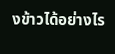งข้าวได้อย่างไร